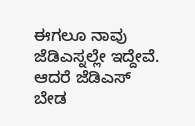ಈಗಲೂ ನಾವು ಜೆಡಿಎಸ್ನಲ್ಲೇ ಇದ್ದೇವೆ. ಆದರೆ ಜೆಡಿಎಸ್ ಬೇಡ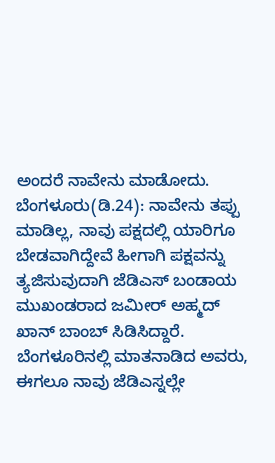ಅಂದರೆ ನಾವೇನು ಮಾಡೋದು.
ಬೆಂಗಳೂರು(ಡಿ.24): ನಾವೇನು ತಪ್ಪು ಮಾಡಿಲ್ಲ, ನಾವು ಪಕ್ಷದಲ್ಲಿ ಯಾರಿಗೂ ಬೇಡವಾಗಿದ್ದೇವೆ ಹೀಗಾಗಿ ಪಕ್ಷವನ್ನು ತ್ಯಜಿಸುವುದಾಗಿ ಜೆಡಿಎಸ್ ಬಂಡಾಯ ಮುಖಂಡರಾದ ಜಮೀರ್ ಅಹ್ಮದ್ ಖಾನ್ ಬಾಂಬ್ ಸಿಡಿಸಿದ್ದಾರೆ. ಬೆಂಗಳೂರಿನಲ್ಲಿ ಮಾತನಾಡಿದ ಅವರು, ಈಗಲೂ ನಾವು ಜೆಡಿಎಸ್ನಲ್ಲೇ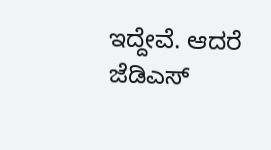ಇದ್ದೇವೆ. ಆದರೆ ಜೆಡಿಎಸ್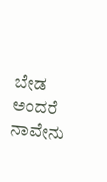ಬೇಡ ಅಂದರೆ ನಾವೇನು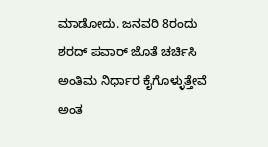ಮಾಡೋದು. ಜನವರಿ 8ರಂದು ಶರದ್ ಪವಾರ್ ಜೊತೆ ಚರ್ಚಿಸಿ ಅಂತಿಮ ನಿರ್ಧಾರ ಕೈಗೊಳ್ಳುತ್ತೇವೆ ಅಂತ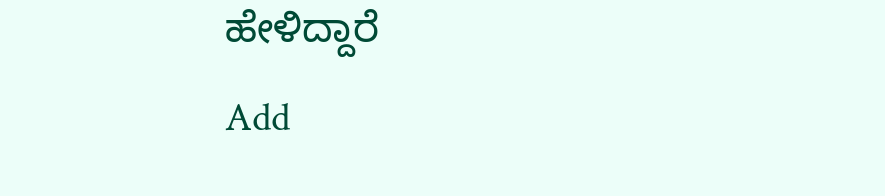ಹೇಳಿದ್ದಾರೆ
Add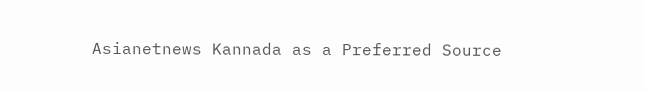Asianetnews Kannada as a Preferred Source